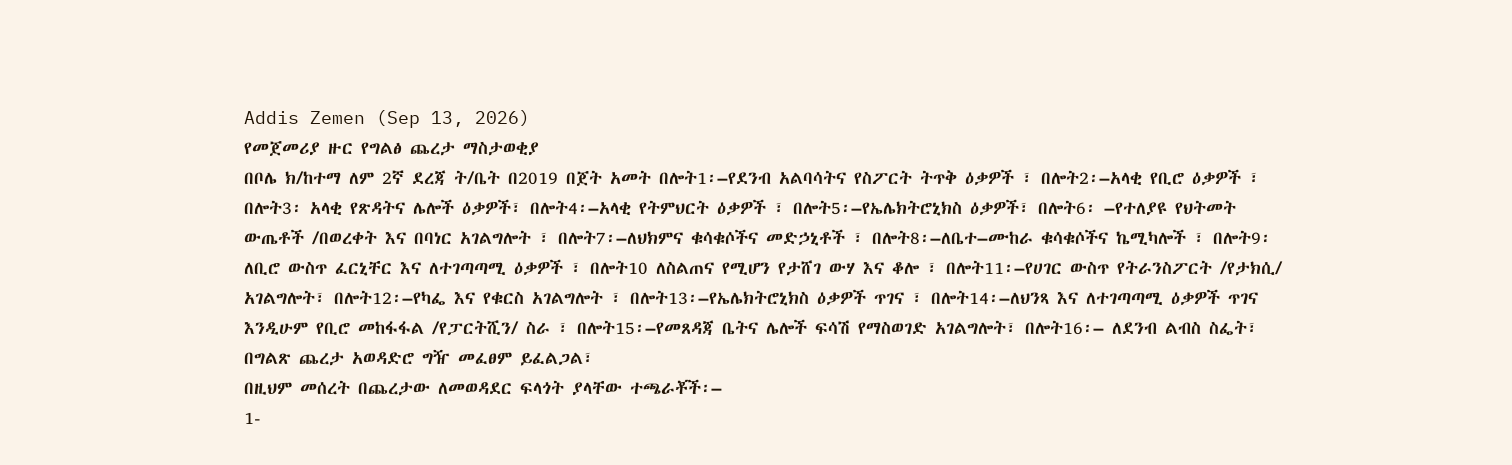Addis Zemen (Sep 13, 2026)
የመጀመሪያ ዙር የግልፅ ጨረታ ማስታወቂያ
በቦሌ ክ/ከተማ ለም 2ኛ ደረጃ ት/ቤት በ2019 በጀት አመት በሎት1፡–የደንብ አልባሳትና የስፖርት ትጥቅ ዕቃዎች ፣ በሎት2፡–አላቂ የቢሮ ዕቃዎች ፣ በሎት3፡ አላቂ የጽዳትና ሌሎች ዕቃዎች፣ በሎት4፡–አላቂ የትምህርት ዕቃዎች ፣ በሎት5፡–የኤሌክትሮኒክስ ዕቃዎች፣ በሎት6፡ –የተለያዩ የህትመት ውጤቶች /በወረቀት እና በባነር አገልግሎት ፣ በሎት7፡–ለህክምና ቁሳቁሶችና መድኃኒቶች ፣ በሎት8፡–ለቤተ–ሙከራ ቁሳቁሶችና ኬሚካሎች ፣ በሎት9፡ ለቢሮ ውስጥ ፈርኒቸር እና ለተገጣጣሚ ዕቃዎች ፣ በሎት10 ለስልጠና የሚሆን የታሸገ ውሃ እና ቆሎ ፣ በሎት11፡–የሀገር ውስጥ የትራንስፖርት /የታክሲ/ አገልግሎት፣ በሎት12፡–የካፌ እና የቁርስ አገልግሎት ፣ በሎት13፡–የኤሌክትሮኒክስ ዕቃዎች ጥገና ፣ በሎት14፡–ለህንጻ እና ለተገጣጣሚ ዕቃዎች ጥገና እንዲሁም የቢሮ መከፋፋል /የፓርትሺን/ ስራ ፣ በሎት15፡–የመጸዳጃ ቤትና ሌሎች ፍሳሽ የማስወገድ አገልግሎት፣ በሎት16፡– ለደንብ ልብስ ስፌት፣ በግልጽ ጨረታ አወዳድሮ ግዥ መፈፀም ይፈልጋል፣
በዚህም መሰረት በጨረታው ለመወዳደር ፍላጎት ያላቸው ተጫራቾች፡–
1-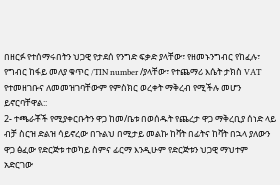በዘርፉ የተሰማሩበትን ህጋዊ የታደሰ የንግድ ፍቃድ ያላቸው፣ የዘመኑንግብር የከፈሉ፣ የግብር ከፋይ መለያ ቁጥር /TIN number /ያላቸው፣ የተጨማሪ እሴት ታክስ VAT የተመዘገቡና ለመመዝገባቸውም የምስክር ወረቀት ማቅረብ የሚችሉ መሆን ይኖርባቸዋል::
2- ተጫራቾች የሚያቀርቡትን ዋጋ ከመ/ቤቱ በወሰዱት የጨረታ ዋጋ ማቅረቢያ ሰነድ ላይ ብቻ ስርዝ ድልዝ ሳይኖረው በጉልህ በሚታይ መልኩ ከቫት በፊትና ከቫት በኋላ ያለውን ዋጋ ፅፈው የድርጅቱ ተወካይ ስምና ፊርማ እንዲሁም የድርጅቱን ህጋዊ ማህተም አድርገው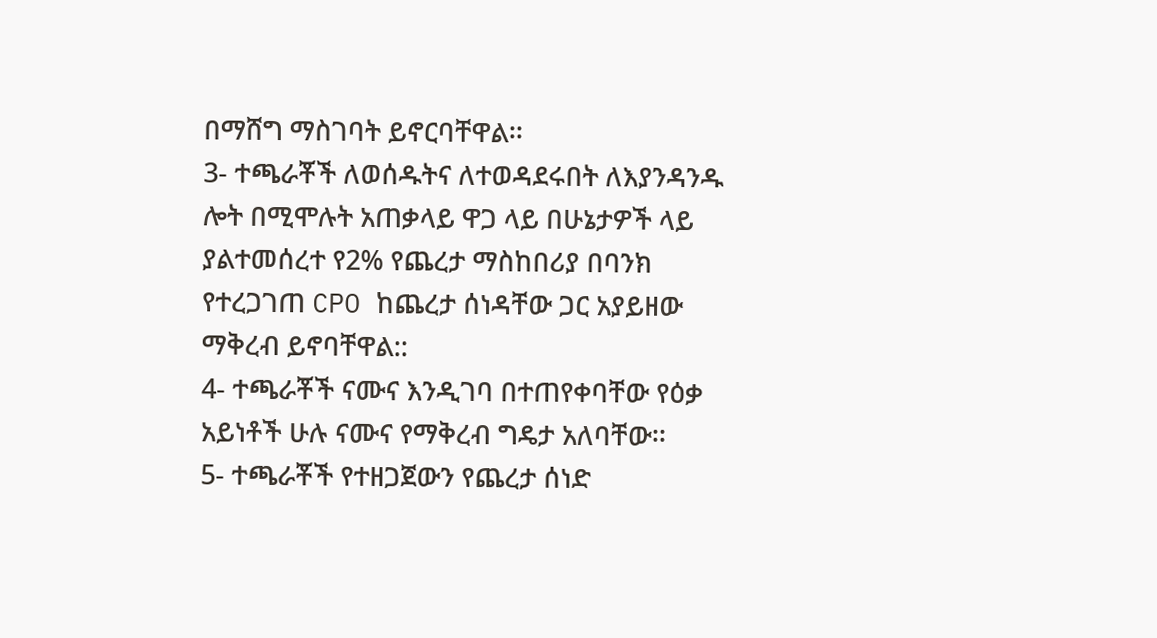በማሸግ ማስገባት ይኖርባቸዋል፡፡
3- ተጫራቾች ለወሰዱትና ለተወዳደሩበት ለእያንዳንዱ ሎት በሚሞሉት አጠቃላይ ዋጋ ላይ በሁኔታዎች ላይ ያልተመሰረተ የ2% የጨረታ ማስከበሪያ በባንክ የተረጋገጠ CPO ከጨረታ ሰነዳቸው ጋር አያይዘው ማቅረብ ይኖባቸዋል::
4- ተጫራቾች ናሙና እንዲገባ በተጠየቀባቸው የዕቃ አይነቶች ሁሉ ናሙና የማቅረብ ግዴታ አለባቸው፡፡
5- ተጫራቾች የተዘጋጀውን የጨረታ ሰነድ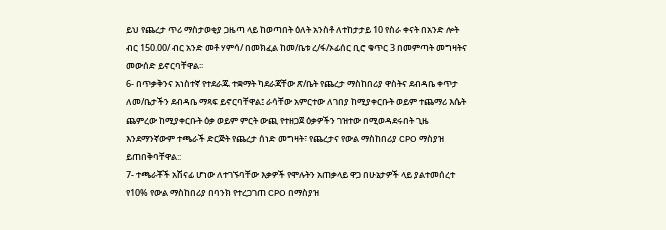ይህ የጨረታ ጥሪ ማስታወቂያ ጋዜጣ ላይ ከወጣበት ዕለት አንስቶ ለተከታታይ 10 የስራ ቀናት በአንድ ሎት ብር 150.00/ ብር አንድ መቶ ሃምሳ/ በመክፈል ከመ/ቤቱ ረ/ፋ/ኦፊሰር ቢሮ ቁጥር 3 በመምጣት መግዛትና መውሰድ ይኖርባቸዋል፡፡
6- በጥቃቅንና አነስተኛ የተደራጁ ተቋማት ካደራጃቸው ጽ/ቤት የጨረታ ማስከበሪያ ዋስትና ደብዳቤ ቀጥታ ለመ/ቤታችን ደብዳቤ ማጻፍ ይኖርባቸዋል፤ ራሳቸው አምርተው ለገበያ ከሚያቀርቡት ወይም ተጨማሪ እሴት ጨምረው ከሚያቀርቡት ዕቃ ወይም ምርት ውጪ የተዘጋጀ ዕቃዎችን ገዝተው በሚወዳደሩበት ጊዜ እንደማንኛውም ተጫራች ድርጅት የጨረታ ሰነድ መግዛት፣ የጨረታና የውል ማስከበሪያ CPO ማስያዝ ይጠበቅባቸዋል::
7- ተጫራቾች አሽናፊ ሆነው ለተገኙባቸው እቃዎች የሞሉትን አጠቃላይ ዋጋ በሁኔታዎች ላይ ያልተመሰረተ የ10% የውል ማስከበሪያ በባንክ የተረጋገጠ CPO በማስያዝ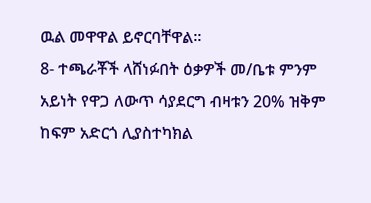ዉል መዋዋል ይኖርባቸዋል፡፡
8- ተጫራቾች ላሸነፉበት ዕቃዎች መ/ቤቱ ምንም አይነት የዋጋ ለውጥ ሳያደርግ ብዛቱን 20% ዝቅም ከፍም አድርጎ ሊያስተካክል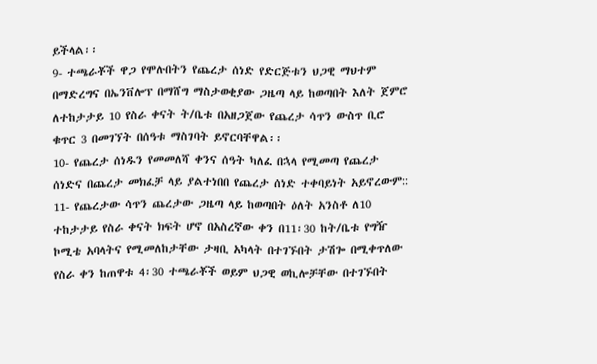ይችላል፡፡
9- ተጫራቾች ዋጋ የሞሉበትን የጨረታ ሰነድ የድርጅቱን ህጋዊ ማህተም በማድረግና በኤንቨሎፕ በማሸግ ማስታወቂያው ጋዜጣ ላይ ከወጣበት እለት ጀምሮ ለተከታታይ 10 የስራ ቀናት ት/ቤቱ በአዘጋጀው የጨረታ ሳጥን ውስጥ ቢሮ ቁጥር 3 በመገኘት በሰዓቱ ማስገባት ይኖርባቸዋል፡፡
10- የጨረታ ሰነዱን የመመለሻ ቀንና ሰዓት ካለፈ በኋላ የሚመጣ የጨረታ ሰነድና በጨረታ መክፈቻ ላይ ያልተነበበ የጨረታ ሰነድ ተቀባይነት አይኖረውም::
11- የጨረታው ሳጥን ጨረታው ጋዜጣ ላይ ከወጣበት ዕለት አንስቶ ለ10 ተከታታይ የስራ ቀናት ክፍት ሆኖ በአስረኛው ቀን በ11፡30 ከት/ቤቱ የግዥ ኮሚቴ አባላትና የሚመለከታቸው ታዛቢ አካላት በተገኙበት ታሽጐ በሚቀጥለው የስራ ቀን ከጠዋቱ 4፡30 ተጫራቾች ወይም ህጋዊ ወኪሎቻቸው በተገኙበት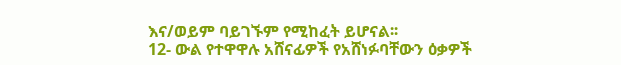እና/ወይም ባይገኙም የሚከፈት ይሆናል፡፡
12- ውል የተዋዋሉ አሸናፊዎች የአሸነፉባቸውን ዕቃዎች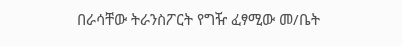በራሳቸው ትራንስፖርት የግዥ ፈፃሚው መ/ቤት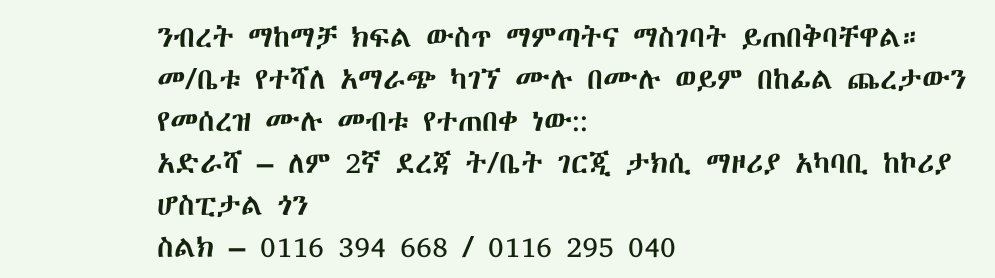ንብረት ማከማቻ ክፍል ውስጥ ማምጣትና ማስገባት ይጠበቅባቸዋል።
መ/ቤቱ የተሻለ አማራጭ ካገኘ ሙሉ በሙሉ ወይም በከፊል ጨረታውን የመሰረዝ ሙሉ መብቱ የተጠበቀ ነው::
አድራሻ – ለም 2ኛ ደረጃ ት/ቤት ገርጂ ታክሲ ማዞሪያ አካባቢ ከኮሪያ ሆስፒታል ጎን
ስልክ – 0116 394 668 / 0116 295 040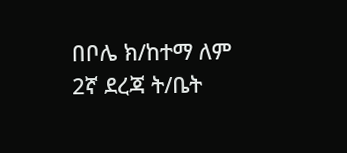በቦሌ ክ/ከተማ ለም 2ኛ ደረጃ ት/ቤት